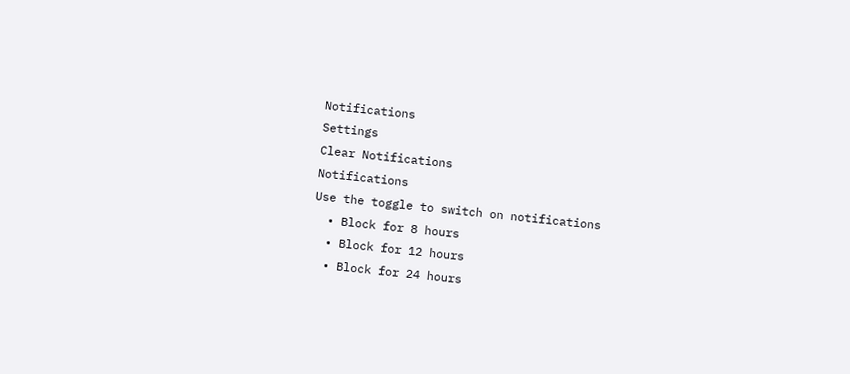Notifications
Settings
Clear Notifications
Notifications
Use the toggle to switch on notifications
  • Block for 8 hours
  • Block for 12 hours
  • Block for 24 hours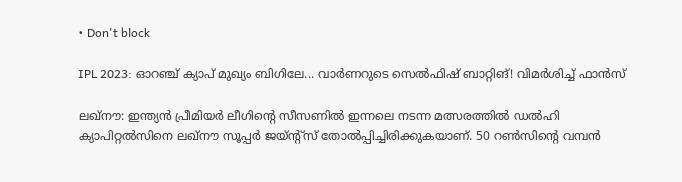• Don't block

IPL 2023: ഓറഞ്ച് ക്യാപ് മുഖ്യം ബിഗിലേ... വാര്‍ണറുടെ സെല്‍ഫിഷ് ബാറ്റിങ്! വിമര്‍ശിച്ച് ഫാന്‍സ്

ലഖ്‌നൗ: ഇന്ത്യന്‍ പ്രീമിയര്‍ ലീഗിന്റെ സീസണില്‍ ഇന്നലെ നടന്ന മത്സരത്തില്‍ ഡല്‍ഹി ക്യാപിറ്റല്‍സിനെ ലഖ്‌നൗ സൂപ്പര്‍ ജയ്ന്റ്‌സ് തോല്‍പ്പിച്ചിരിക്കുകയാണ്. 50 റണ്‍സിന്റെ വമ്പന്‍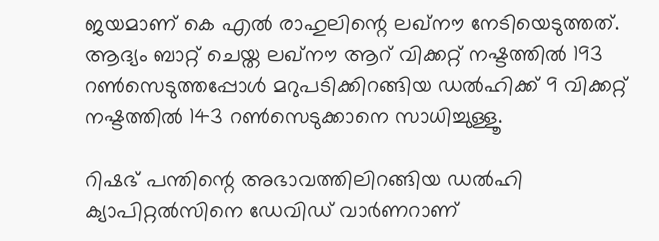ജയമാണ് കെ എല്‍ രാഹുലിന്റെ ലഖ്‌നൗ നേടിയെടുത്തത്. ആദ്യം ബാറ്റ് ചെയ്ത ലഖ്‌നൗ ആറ് വിക്കറ്റ് നഷ്ടത്തില്‍ 193 റണ്‍സെടുത്തപ്പോള്‍ മറുപടിക്കിറങ്ങിയ ഡല്‍ഹിക്ക് 9 വിക്കറ്റ് നഷ്ടത്തില്‍ 143 റണ്‍സെടുക്കാനെ സാധിച്ചുള്ളൂ.

റിഷഭ് പന്തിന്റെ അഭാവത്തിലിറങ്ങിയ ഡല്‍ഹി ക്യാപിറ്റല്‍സിനെ ഡേവിഡ് വാര്‍ണറാണ്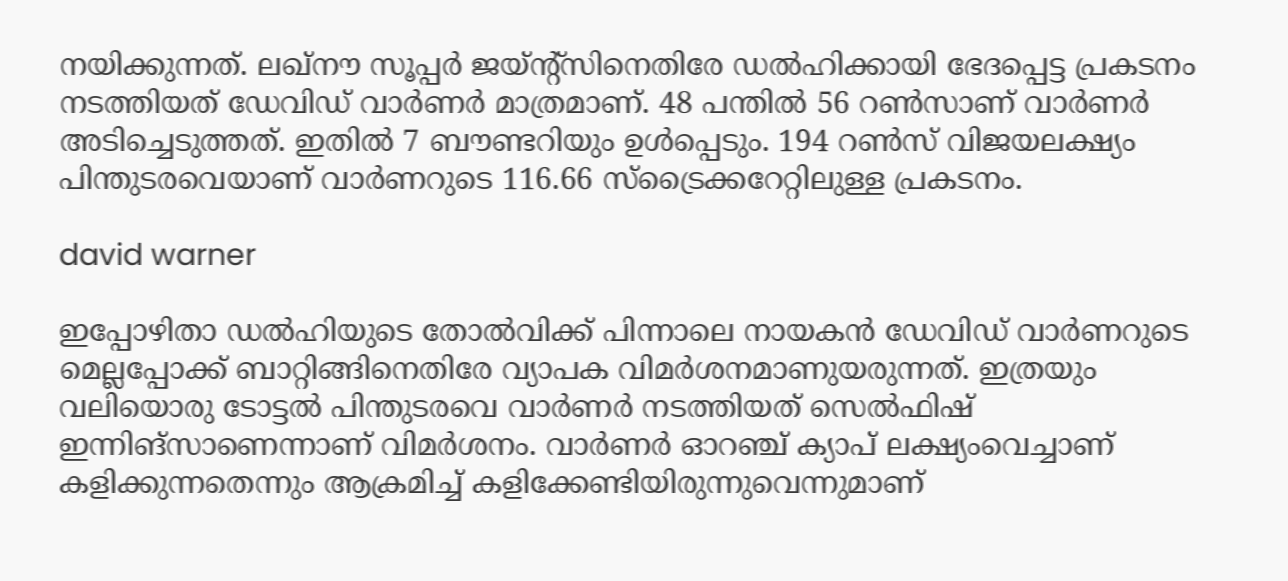നയിക്കുന്നത്. ലഖ്‌നൗ സൂപ്പര്‍ ജയ്ന്റ്‌സിനെതിരേ ഡല്‍ഹിക്കായി ഭേദപ്പെട്ട പ്രകടനം നടത്തിയത് ഡേവിഡ് വാര്‍ണര്‍ മാത്രമാണ്. 48 പന്തില്‍ 56 റണ്‍സാണ് വാര്‍ണര്‍ അടിച്ചെടുത്തത്. ഇതില്‍ 7 ബൗണ്ടറിയും ഉള്‍പ്പെടും. 194 റണ്‍സ് വിജയലക്ഷ്യം പിന്തുടരവെയാണ് വാര്‍ണറുടെ 116.66 സ്‌ട്രൈക്കറേറ്റിലുള്ള പ്രകടനം.

david warner

ഇപ്പോഴിതാ ഡല്‍ഹിയുടെ തോല്‍വിക്ക് പിന്നാലെ നായകന്‍ ഡേവിഡ് വാര്‍ണറുടെ മെല്ലപ്പോക്ക് ബാറ്റിങ്ങിനെതിരേ വ്യാപക വിമര്‍ശനമാണുയരുന്നത്. ഇത്രയും വലിയൊരു ടോട്ടല്‍ പിന്തുടരവെ വാര്‍ണര്‍ നടത്തിയത് സെല്‍ഫിഷ് ഇന്നിങ്‌സാണെന്നാണ് വിമര്‍ശനം. വാര്‍ണര്‍ ഓറഞ്ച് ക്യാപ് ലക്ഷ്യംവെച്ചാണ് കളിക്കുന്നതെന്നും ആക്രമിച്ച് കളിക്കേണ്ടിയിരുന്നുവെന്നുമാണ്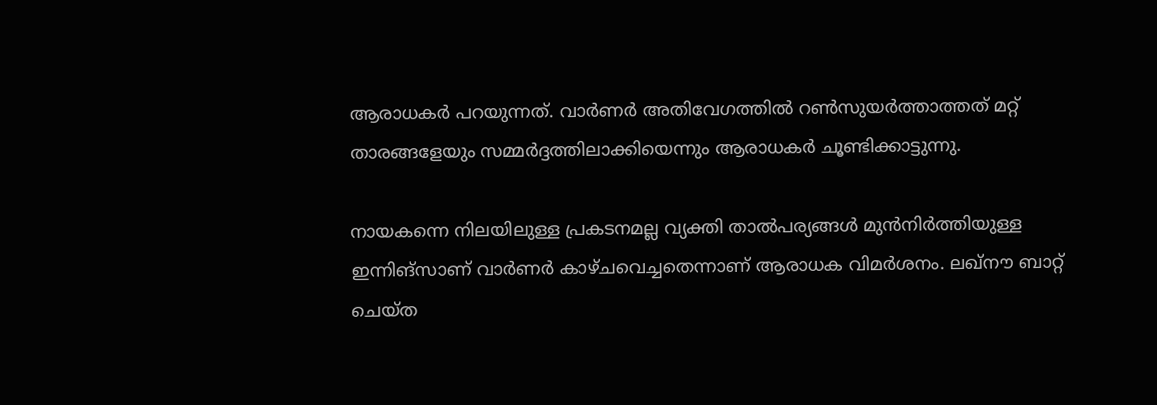ആരാധകര്‍ പറയുന്നത്. വാര്‍ണര്‍ അതിവേഗത്തില്‍ റണ്‍സുയര്‍ത്താത്തത് മറ്റ് താരങ്ങളേയും സമ്മര്‍ദ്ദത്തിലാക്കിയെന്നും ആരാധകര്‍ ചൂണ്ടിക്കാട്ടുന്നു.

നായകന്നെ നിലയിലുള്ള പ്രകടനമല്ല വ്യക്തി താല്‍പര്യങ്ങള്‍ മുന്‍നിര്‍ത്തിയുള്ള ഇന്നിങ്‌സാണ് വാര്‍ണര്‍ കാഴ്ചവെച്ചതെന്നാണ് ആരാധക വിമര്‍ശനം. ലഖ്‌നൗ ബാറ്റ് ചെയ്ത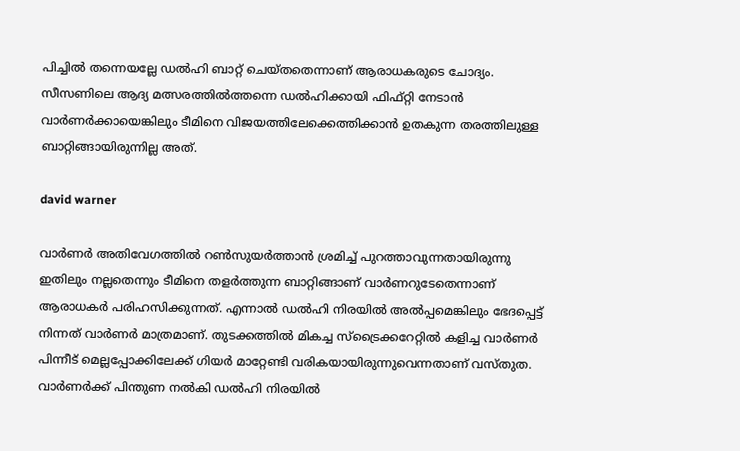പിച്ചില്‍ തന്നെയല്ലേ ഡല്‍ഹി ബാറ്റ് ചെയ്തതെന്നാണ് ആരാധകരുടെ ചോദ്യം. സീസണിലെ ആദ്യ മത്സരത്തില്‍ത്തന്നെ ഡല്‍ഹിക്കായി ഫിഫ്റ്റി നേടാന്‍ വാര്‍ണര്‍ക്കായെങ്കിലും ടീമിനെ വിജയത്തിലേക്കെത്തിക്കാന്‍ ഉതകുന്ന തരത്തിലുള്ള ബാറ്റിങ്ങായിരുന്നില്ല അത്.

david warner

വാര്‍ണര്‍ അതിവേഗത്തില്‍ റണ്‍സുയര്‍ത്താന്‍ ശ്രമിച്ച് പുറത്താവുന്നതായിരുന്നു ഇതിലും നല്ലതെന്നും ടീമിനെ തളര്‍ത്തുന്ന ബാറ്റിങ്ങാണ് വാര്‍ണറുടേതെന്നാണ് ആരാധകര്‍ പരിഹസിക്കുന്നത്. എന്നാല്‍ ഡല്‍ഹി നിരയില്‍ അല്‍പ്പമെങ്കിലും ഭേദപ്പെട്ട് നിന്നത് വാര്‍ണര്‍ മാത്രമാണ്. തുടക്കത്തില്‍ മികച്ച സ്‌ട്രൈക്കറേറ്റില്‍ കളിച്ച വാര്‍ണര്‍ പിന്നീട് മെല്ലപ്പോക്കിലേക്ക് ഗിയര്‍ മാറ്റേണ്ടി വരികയായിരുന്നുവെന്നതാണ് വസ്തുത. വാര്‍ണര്‍ക്ക് പിന്തുണ നല്‍കി ഡല്‍ഹി നിരയില്‍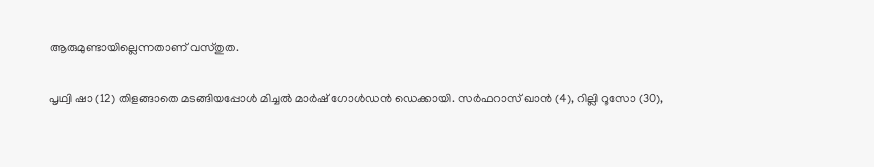ആരുമുണ്ടായില്ലെന്നതാണ് വസ്തുത.

പൃഥ്വി ഷാ (12) തിളങ്ങാതെ മടങ്ങിയപ്പോള്‍ മിച്ചല്‍ മാര്‍ഷ് ഗോള്‍ഡന്‍ ഡെക്കായി. സര്‍ഫറാസ് ഖാന്‍ (4), റില്ലി റൂസോ (30),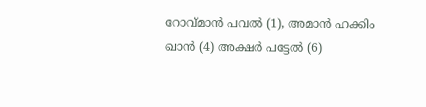റോവ്മാന്‍ പവല്‍ (1), അമാന്‍ ഹക്കിം ഖാന്‍ (4) അക്ഷര്‍ പട്ടേല്‍ (6)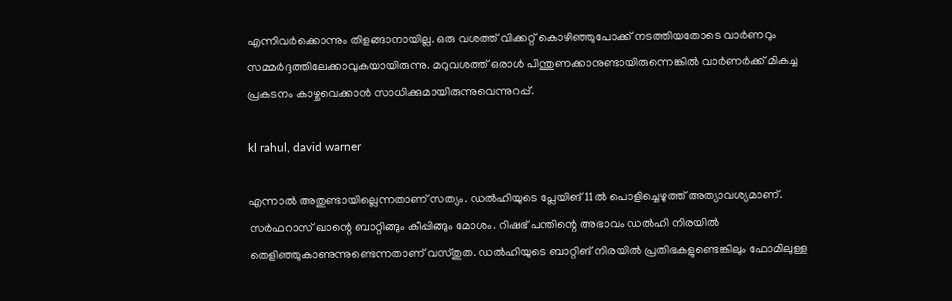എന്നിവര്‍ക്കൊന്നും തിളങ്ങാനായില്ല. ഒരു വശത്ത് വിക്കറ്റ് കൊഴിഞ്ഞുപോക്ക് നടത്തിയതോടെ വാര്‍ണറും സമ്മര്‍ദ്ദത്തിലേക്കാവുകയായിരുന്നു. മറുവശത്ത് ഒരാള്‍ പിന്തുണക്കാനുണ്ടായിരുന്നെങ്കില്‍ വാര്‍ണര്‍ക്ക് മികച്ച പ്രകടനം കാഴ്ചവെക്കാന്‍ സാധിക്കുമായിരുന്നുവെന്നുറപ്പ്.

kl rahul, david warner

എന്നാല്‍ അതുണ്ടായില്ലെന്നതാണ് സത്യം. ഡല്‍ഹിയുടെ പ്ലേയിങ് 11ല്‍ പൊളിച്ചെഴുത്ത് അത്യാവശ്യമാണ്. സര്‍ഫറാസ് ഖാന്റെ ബാറ്റിങ്ങും കീപ്പിങ്ങും മോശം. റിഷഭ് പന്തിന്റെ അഭാവം ഡല്‍ഹി നിരയില്‍ തെളിഞ്ഞുകാണുന്നുണ്ടെന്നതാണ് വസ്തുത. ഡല്‍ഹിയുടെ ബാറ്റിങ് നിരയില്‍ പ്രതിഭകളുണ്ടെങ്കിലും ഫോമിലുള്ള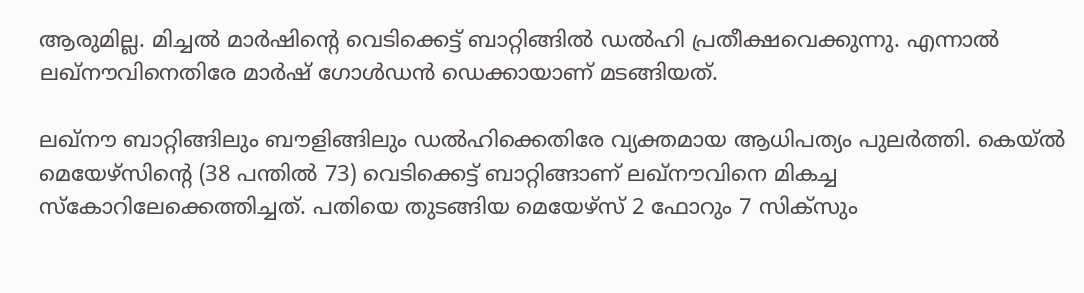ആരുമില്ല. മിച്ചല്‍ മാര്‍ഷിന്റെ വെടിക്കെട്ട് ബാറ്റിങ്ങില്‍ ഡല്‍ഹി പ്രതീക്ഷവെക്കുന്നു. എന്നാല്‍ ലഖ്‌നൗവിനെതിരേ മാര്‍ഷ് ഗോള്‍ഡന്‍ ഡെക്കായാണ് മടങ്ങിയത്.

ലഖ്‌നൗ ബാറ്റിങ്ങിലും ബൗളിങ്ങിലും ഡല്‍ഹിക്കെതിരേ വ്യക്തമായ ആധിപത്യം പുലര്‍ത്തി. കെയ്ല്‍ മെയേഴ്‌സിന്റെ (38 പന്തില്‍ 73) വെടിക്കെട്ട് ബാറ്റിങ്ങാണ് ലഖ്‌നൗവിനെ മികച്ച സ്‌കോറിലേക്കെത്തിച്ചത്. പതിയെ തുടങ്ങിയ മെയേഴ്‌സ് 2 ഫോറും 7 സിക്‌സും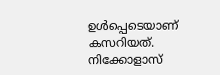ഉള്‍പ്പെടെയാണ് കസറിയത്. നിക്കോളാസ്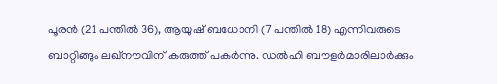പൂരന്‍ (21 പന്തില്‍ 36), ആയുഷ് ബധോനി (7 പന്തില്‍ 18) എന്നിവരുടെ ബാറ്റിങ്ങും ലഖ്‌നൗവിന് കരുത്ത് പകര്‍ന്നു. ഡല്‍ഹി ബൗളര്‍മാരിലാര്‍ക്കും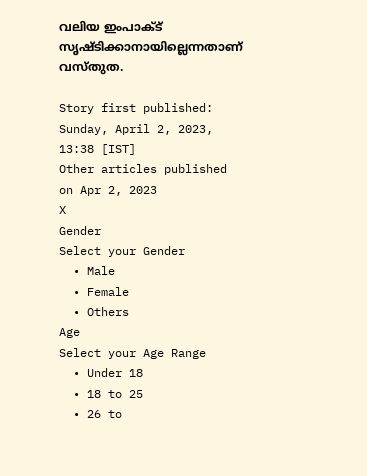വലിയ ഇംപാക്ട് സൃഷ്ടിക്കാനായില്ലെന്നതാണ് വസ്തുത.

Story first published: Sunday, April 2, 2023, 13:38 [IST]
Other articles published on Apr 2, 2023
X
Gender
Select your Gender
  • Male
  • Female
  • Others
Age
Select your Age Range
  • Under 18
  • 18 to 25
  • 26 to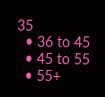35
  • 36 to 45
  • 45 to 55
  • 55+